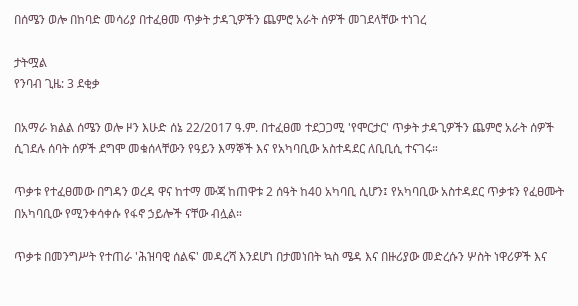በሰሜን ወሎ በከባድ መሳሪያ በተፈፀመ ጥቃት ታዳጊዎችን ጨምሮ አራት ሰዎች መገደላቸው ተነገረ

ታትሟል
የንባብ ጊዜ: 3 ደቂቃ

በአማራ ክልል ሰሜን ወሎ ዞን እሁድ ሰኔ 22/2017 ዓ.ም. በተፈፀመ ተደጋጋሚ 'የሞርታር' ጥቃት ታዳጊዎችን ጨምሮ አራት ሰዎች ሲገደሉ ሰባት ሰዎች ደግሞ መቁሰላቸውን የዓይን እማኞች እና የአካባቢው አስተዳደር ለቢቢሲ ተናገሩ።

ጥቃቱ የተፈፀመው በግዳን ወረዳ ዋና ከተማ ሙጃ ከጠዋቱ 2 ሰዓት ከ40 አካባቢ ሲሆን፤ የአካባቢው አስተዳደር ጥቃቱን የፈፀሙት በአካባቢው የሚንቀሳቀሱ የፋኖ ኃይሎች ናቸው ብሏል።

ጥቃቱ በመንግሥት የተጠራ 'ሕዝባዊ ሰልፍ' መዳረሻ እንደሆነ በታመነበት ኳስ ሜዳ እና በዙሪያው መድረሱን ሦስት ነዋሪዎች እና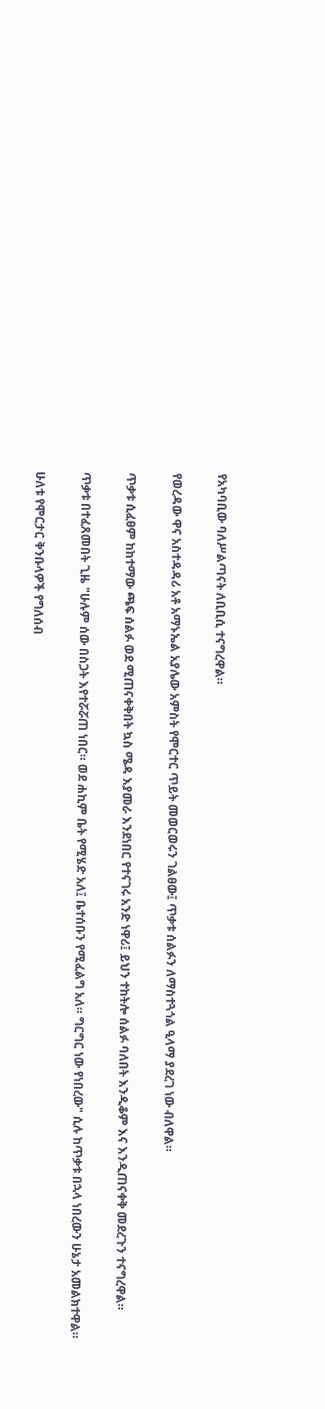የአካባቢው ባለሥልጣናት ለቢቢሲ ተናግረዋል።

የወረዳው ዋና አስተዳዳሪ አቶ አማኑኤል አያሌው አምስት የሞርተር ጥይት መወርወሩን ገልፀው፤ ጥቃቱ ሰልፉን ለማስተጓጎል ዒላማ ያደረገ ነው ብለዋል።

ጥቃቱ ሲፈፀም ከከተማው ጫፍ ሰልፉ ወደ ሚጠናቀቅበት ኳስ ሜዳ እያመራ እንደነበር የተናገሩ አንድ ነዋሪ፤ ይህን ተከትሎ ሰልፉ ባለበት እንዲቆም እና እንዲጠናቀቅ መደረጉን ተናግረዋል።

ጥቃቱ በተፈጸመበት ጊዜ "ሁሉም ሰው በስጋት እየተሯሯጠ ነበር። ወደ ሐኪም ቤት የሚሄድ አለ፤ ቤተሰቡን የሚፈልግ አለ። ግርግር ነው የነበረው" ሲሉ ከጥቃቱ በኋላ ነበረውን ሁኔታ አመልክተዋል።

ሁለቱ የሞርታር ቅንቡላዎች የግለሰብ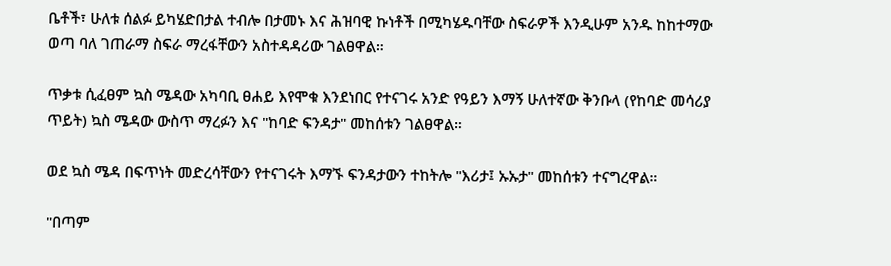ቤቶች፣ ሁለቱ ሰልፉ ይካሄድበታል ተብሎ በታመኑ እና ሕዝባዊ ኩነቶች በሚካሄዱባቸው ስፍራዎች እንዲሁም አንዱ ከከተማው ወጣ ባለ ገጠራማ ስፍራ ማረፋቸውን አስተዳዳሪው ገልፀዋል።

ጥቃቱ ሲፈፀም ኳስ ሜዳው አካባቢ ፀሐይ እየሞቁ እንደነበር የተናገሩ አንድ የዓይን እማኝ ሁለተኛው ቅንቡላ (የከባድ መሳሪያ ጥይት) ኳስ ሜዳው ውስጥ ማረፉን እና "ከባድ ፍንዳታ" መከሰቱን ገልፀዋል።

ወደ ኳስ ሜዳ በፍጥነት መድረሳቸውን የተናገሩት እማኙ ፍንዳታውን ተከትሎ "እሪታ፤ ኡኡታ" መከሰቱን ተናግረዋል።

"በጣም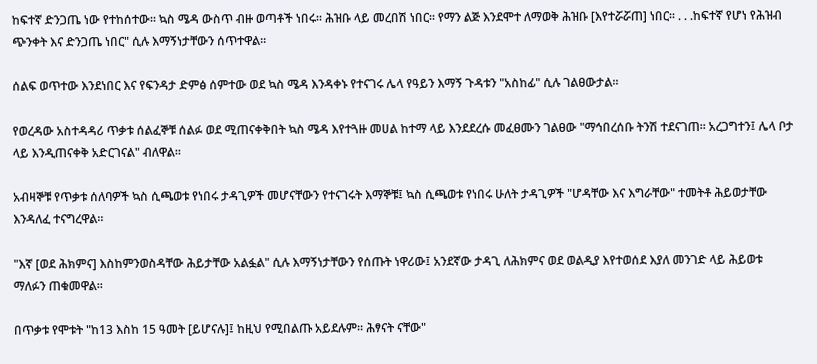ከፍተኛ ድንጋጤ ነው የተከሰተው። ኳስ ሜዳ ውስጥ ብዙ ወጣቶች ነበሩ። ሕዝቡ ላይ መረበሽ ነበር። የማን ልጅ እንደሞተ ለማወቅ ሕዝቡ [እየተሯሯጠ] ነበር። . . .ከፍተኛ የሆነ የሕዝብ ጭንቀት እና ድንጋጤ ነበር" ሲሉ እማኝነታቸውን ሰጥተዋል።

ሰልፍ ወጥተው እንደነበር እና የፍንዳታ ድምፅ ሰምተው ወደ ኳስ ሜዳ እንዳቀኑ የተናገሩ ሌላ የዓይን እማኝ ጉዳቱን "አስከፊ" ሲሉ ገልፀውታል።

የወረዳው አስተዳዳሪ ጥቃቱ ሰልፈኞቹ ሰልፉ ወደ ሚጠናቀቅበት ኳስ ሜዳ እየተጓዙ መሀል ከተማ ላይ እንደደረሱ መፈፀሙን ገልፀው "ማኅበረሰቡ ትንሽ ተደናገጠ። አረጋግተን፤ ሌላ ቦታ ላይ እንዲጠናቀቅ አድርገናል" ብለዋል።

አብዛኞቹ የጥቃቱ ሰለባዎች ኳስ ሲጫወቱ የነበሩ ታዳጊዎች መሆናቸውን የተናገሩት እማኞቹ፤ ኳስ ሲጫወቱ የነበሩ ሁለት ታዳጊዎች "ሆዳቸው እና እግራቸው" ተመትቶ ሕይወታቸው እንዳለፈ ተናግረዋል።

"እኛ [ወደ ሕክምና] እስከምንወስዳቸው ሕይታቸው አልፏል" ሲሉ እማኝነታቸውን የሰጡት ነዋሪው፤ አንደኛው ታዳጊ ለሕክምና ወደ ወልዲያ እየተወሰደ እያለ መንገድ ላይ ሕይወቱ ማለፉን ጠቁመዋል።

በጥቃቱ የሞቱት "ከ13 እስከ 15 ዓመት [ይሆናሉ]፤ ከዚህ የሚበልጡ አይደሉም። ሕፃናት ናቸው"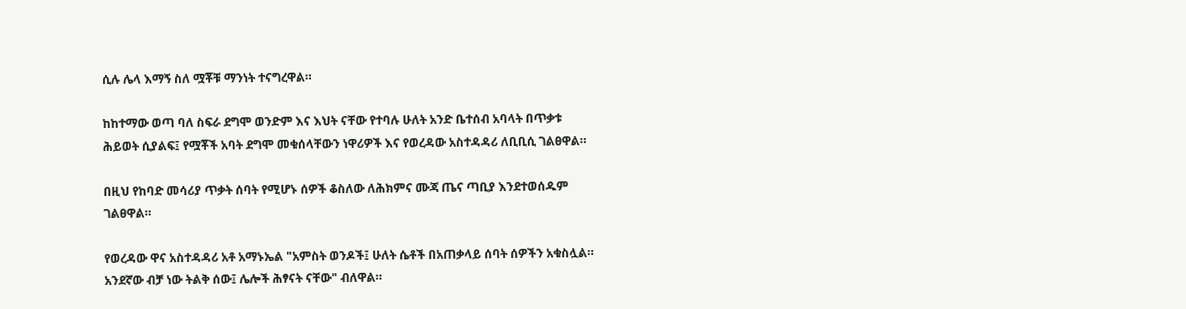ሲሉ ሌላ እማኝ ስለ ሟቾቹ ማንነት ተናግረዋል።

ከከተማው ወጣ ባለ ስፍራ ደግሞ ወንድም እና እህት ናቸው የተባሉ ሁለት አንድ ቤተሰብ አባላት በጥቃቱ ሕይወት ሲያልፍ፤ የሟቾች አባት ደግሞ መቁሰላቸውን ነዋሪዎች እና የወረዳው አስተዳዳሪ ለቢቢሲ ገልፀዋል።

በዚህ የከባድ መሳሪያ ጥቃት ሰባት የሚሆኑ ሰዎች ቆስለው ለሕክምና ሙጃ ጤና ጣቢያ እንደተወሰዱም ገልፀዋል።

የወረዳው ዋና አስተዳዳሪ አቶ አማኑኤል "አምስት ወንዶች፤ ሁለት ሴቶች በአጠቃላይ ሰባት ሰዎችን አቁስሏል። አንደኛው ብቻ ነው ትልቅ ሰው፤ ሌሎች ሕፃናት ናቸው" ብለዋል።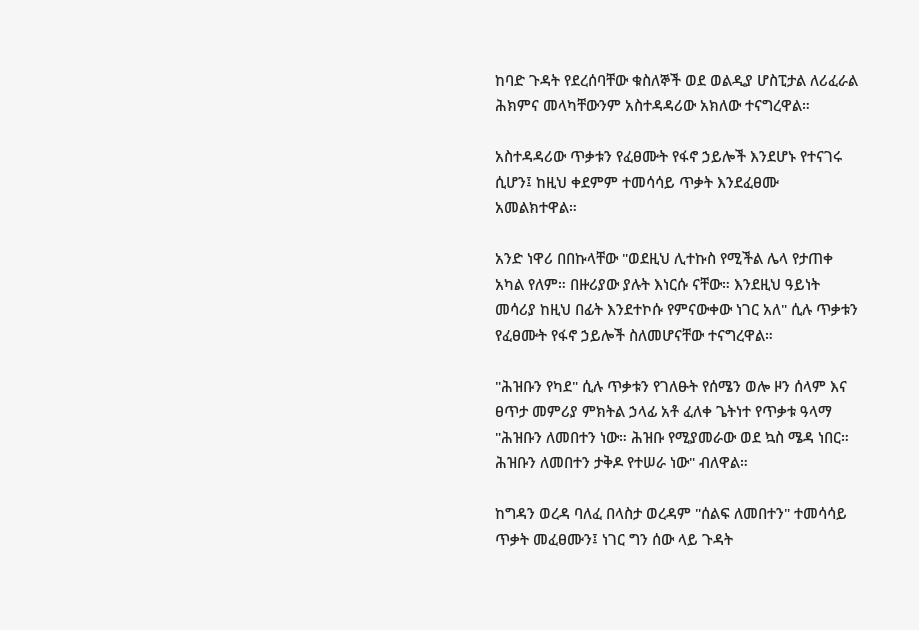ከባድ ጉዳት የደረሰባቸው ቁስለኞች ወደ ወልዲያ ሆስፒታል ለሪፈራል ሕክምና መላካቸውንም አስተዳዳሪው አክለው ተናግረዋል።

አስተዳዳሪው ጥቃቱን የፈፀሙት የፋኖ ኃይሎች እንደሆኑ የተናገሩ ሲሆን፤ ከዚህ ቀደምም ተመሳሳይ ጥቃት እንደፈፀሙ አመልክተዋል።

አንድ ነዋሪ በበኩላቸው "ወደዚህ ሊተኩስ የሚችል ሌላ የታጠቀ አካል የለም። በዙሪያው ያሉት እነርሱ ናቸው። እንደዚህ ዓይነት መሳሪያ ከዚህ በፊት እንደተኮሱ የምናውቀው ነገር አለ" ሲሉ ጥቃቱን የፈፀሙት የፋኖ ኃይሎች ስለመሆናቸው ተናግረዋል።

"ሕዝቡን የካደ" ሲሉ ጥቃቱን የገለፁት የሰሜን ወሎ ዞን ሰላም እና ፀጥታ መምሪያ ምክትል ኃላፊ አቶ ፈለቀ ጌትነተ የጥቃቱ ዓላማ "ሕዝቡን ለመበተን ነው። ሕዝቡ የሚያመራው ወደ ኳስ ሜዳ ነበር። ሕዝቡን ለመበተን ታቅዶ የተሠራ ነው" ብለዋል።

ከግዳን ወረዳ ባለፈ በላስታ ወረዳም "ሰልፍ ለመበተን" ተመሳሳይ ጥቃት መፈፀሙን፤ ነገር ግን ሰው ላይ ጉዳት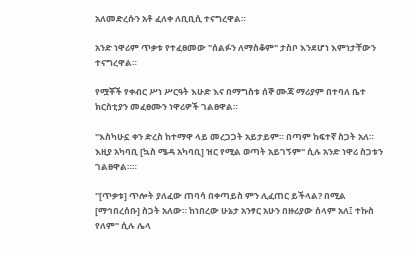አለመድረሱን አቶ ፈለቀ ለቢቢሲ ተናግረዋል።

አንድ ነዋሪም ጥቃቱ የተፈፀመው "ሰልፉን ለማስቆም" ታስቦ እንደሆነ እምነታቸውን ተናግረዋል።

የሟቾች የቀብር ሥነ ሥርዓት እሁድ እና በማግስቱ ሰኞ ሙጃ ማሪያም በተባለ ቤተ ክርስቲያን መፈፀሙን ነዋሪዎች ገልፀዋል።

"እስካሁኗ ቀን ድረስ ከተማዋ ላይ መረጋጋት አይታይም። በጣም ከፍተኛ ስጋት አለ። እዚያ አካባቢ [ኳስ ሜዳ አካባቢ] ዝር የሚል ወጣት አይገኝም" ሲሉ አንድ ነዋሪ ስጋቱን ገልፀዋል።።

"[ጥቃቱ] ጥሎት ያለፈው ጠባሳ በቀጣይስ ምን ሊፈጠር ይችላል? በሚል [ማኅበረሰቡ] ስጋት አለው። ከነበረው ሁኔታ አንፃር አሁን በዙሪያው ሰላም አለ፤ ተኩስ የለም" ሲሉ ሌላ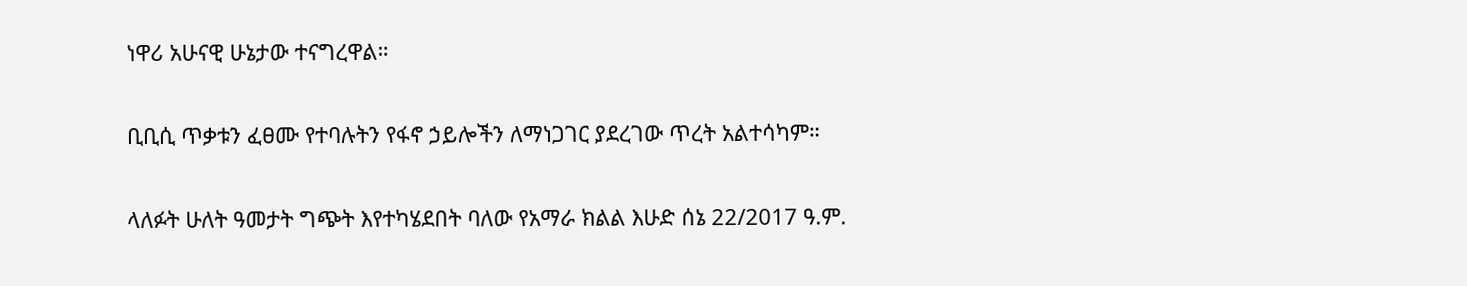ነዋሪ አሁናዊ ሁኔታው ተናግረዋል።

ቢቢሲ ጥቃቱን ፈፀሙ የተባሉትን የፋኖ ኃይሎችን ለማነጋገር ያደረገው ጥረት አልተሳካም።

ላለፉት ሁለት ዓመታት ግጭት እየተካሄደበት ባለው የአማራ ክልል እሁድ ሰኔ 22/2017 ዓ.ም.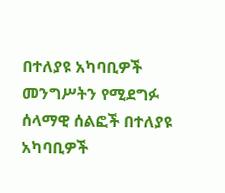በተለያዩ አካባቢዎች መንግሥትን የሚደግፉ ሰላማዊ ሰልፎች በተለያዩ አካባቢዎች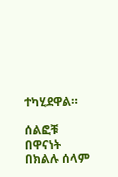ተካሂደዋል።

ሰልፎቹ በዋናነት በክልሉ ሰላም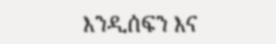እንዲሰፍን እና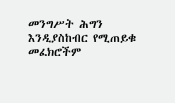መንግሥት ሕግን እንዲያስከብር የሚጠይቁ መፈክሮችም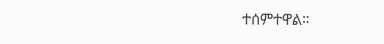ተሰምተዋል።